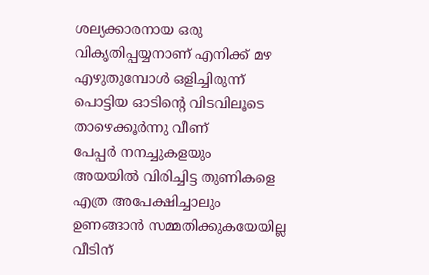ശല്യക്കാരനായ ഒരു
വികൃതിപ്പയ്യനാണ് എനിക്ക് മഴ
എഴുതുമ്പോൾ ഒളിച്ചിരുന്ന്
പൊട്ടിയ ഓടിന്റെ വിടവിലൂടെ
താഴെക്കൂർന്നു വീണ്
പേപ്പർ നനച്ചുകളയും
അയയിൽ വിരിച്ചിട്ട തുണികളെ
എത്ര അപേക്ഷിച്ചാലും
ഉണങ്ങാൻ സമ്മതിക്കുകയേയില്ല
വീടിന്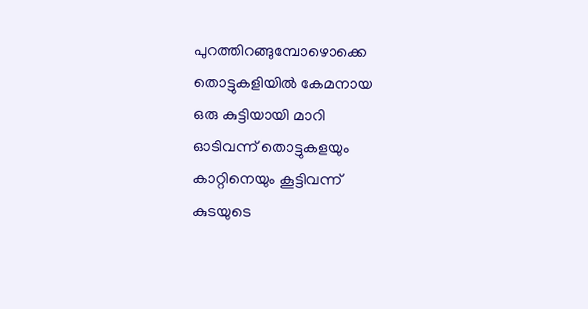പുറത്തിറങ്ങുമ്പോഴൊക്കെ
തൊട്ടുകളിയിൽ കേമനായ
ഒരു കുട്ടിയായി മാറി
ഓടിവന്ന് തൊട്ടുകളയും
കാറ്റിനെയും കൂട്ടിവന്ന്
കുടയുടെ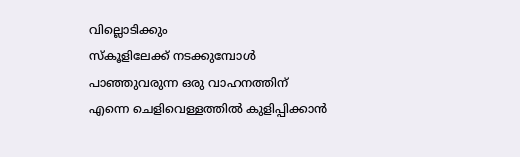വില്ലൊടിക്കും
സ്കൂളിലേക്ക് നടക്കുമ്പോൾ
പാഞ്ഞുവരുന്ന ഒരു വാഹനത്തിന്
എന്നെ ചെളിവെള്ളത്തിൽ കുളിപ്പിക്കാൻ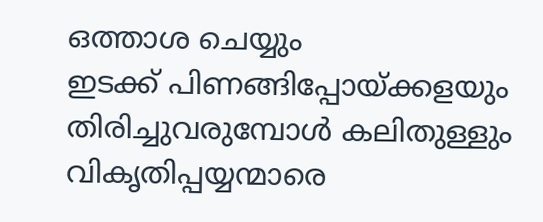ഒത്താശ ചെയ്യും
ഇടക്ക് പിണങ്ങിപ്പോയ്ക്കളയും
തിരിച്ചുവരുമ്പോൾ കലിതുള്ളും
വികൃതിപ്പയ്യന്മാരെ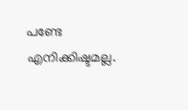പണ്ടേ
എനിക്കിഷ്ടമല്ല.